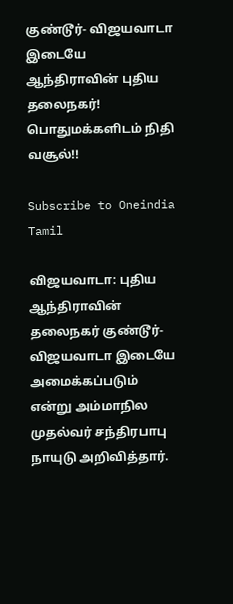குண்டூர்- விஜயவாடா இடையே ஆந்திராவின் புதிய தலைநகர்! பொதுமக்களிடம் நிதி வசூல்!!

Subscribe to Oneindia Tamil

விஜயவாடா: புதிய ஆந்திராவின் தலைநகர் குண்டூர்- விஜயவாடா இடையே அமைக்கப்படும் என்று அம்மாநில முதல்வர் சந்திரபாபு நாயுடு அறிவித்தார்.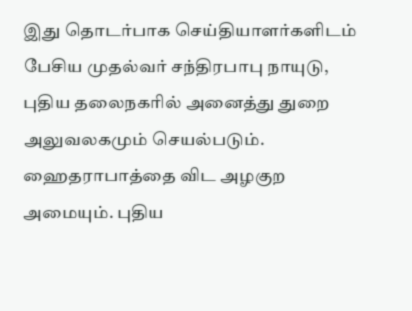இது தொடர்பாக செய்தியாளர்களிடம் பேசிய முதல்வர் சந்திரபாபு நாயுடு, புதிய தலைநகரில் அனைத்து துறை அலுவலகமும் செயல்படும். ஹைதராபாத்தை விட அழகுற அமையும். புதிய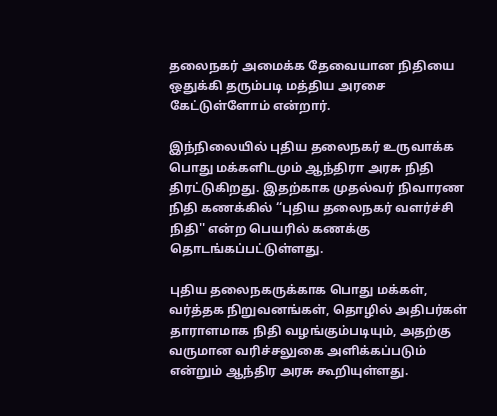தலைநகர் அமைக்க தேவையான நிதியை ஒதுக்கி தரும்படி மத்திய அரசை கேட்டுள்ளோம் என்றார்.

இந்நிலையில் புதிய தலைநகர் உருவாக்க பொது மக்களிடமும் ஆந்திரா அரசு நிதி திரட்டுகிறது. இதற்காக முதல்வர் நிவாரண நிதி கணக்கில் ‘‘புதிய தலைநகர் வளர்ச்சி நிதி'' என்ற பெயரில் கணக்கு தொடங்கப்பட்டுள்ளது.

புதிய தலைநகருக்காக பொது மக்கள், வர்த்தக நிறுவனங்கள், தொழில் அதிபர்கள் தாராளமாக நிதி வழங்கும்படியும், அதற்கு வருமான வரிச்சலுகை அளிக்கப்படும் என்றும் ஆந்திர அரசு கூறியுள்ளது.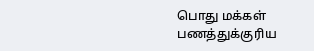பொது மக்கள் பணத்துக்குரிய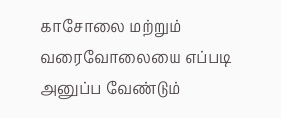காசோலை மற்றும் வரைவோலையை எப்படி அனுப்ப வேண்டும்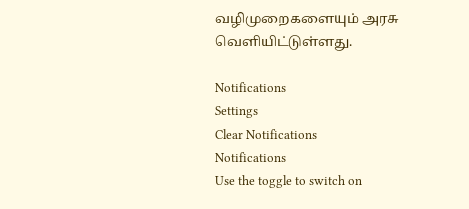வழிமுறைகளையும் அரசு வெளியிட்டுள்ளது.

Notifications
Settings
Clear Notifications
Notifications
Use the toggle to switch on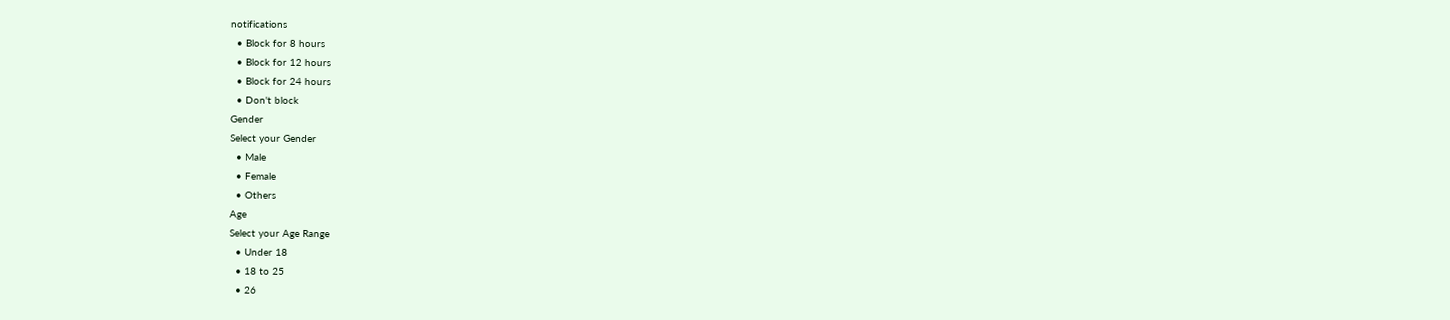notifications
  • Block for 8 hours
  • Block for 12 hours
  • Block for 24 hours
  • Don't block
Gender
Select your Gender
  • Male
  • Female
  • Others
Age
Select your Age Range
  • Under 18
  • 18 to 25
  • 26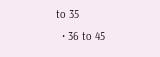to 35
  • 36 to 45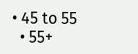• 45 to 55
  • 55+